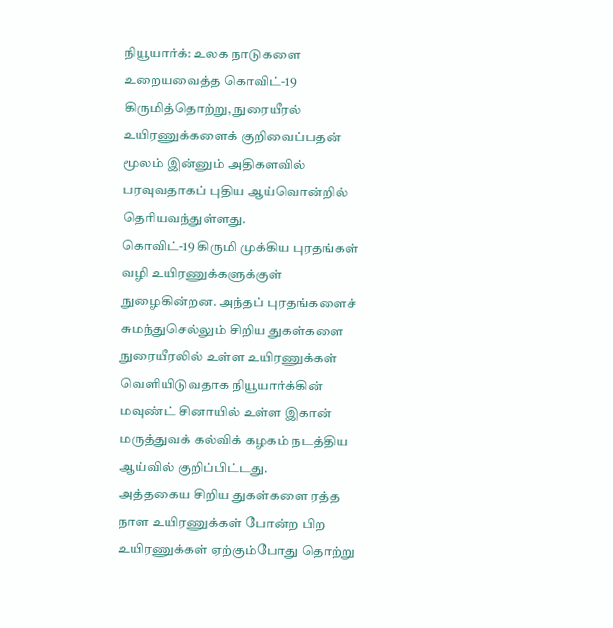நியூயார்க்: உலக நாடுகளை உறையவைத்த கொவிட்-19 கிருமித்தொற்று, நுரையீரல் உயிரணுக்களைக் குறிவைப்பதன் மூலம் இன்னும் அதிகளவில் பரவுவதாகப் புதிய ஆய்வொன்றில் தெரியவந்துள்ளது.
கொவிட்-19 கிருமி முக்கிய புரதங்கள் வழி உயிரணுக்களுக்குள் நுழைகின்றன. அந்தப் புரதங்களைச் சுமந்துசெல்லும் சிறிய துகள்களை நுரையீரலில் உள்ள உயிரணுக்கள் வெளியிடுவதாக நியூயார்க்கின் மவுண்ட் சினாயில் உள்ள இகான் மருத்துவக் கல்விக் கழகம் நடத்திய ஆய்வில் குறிப்பிட்டது.
அத்தகைய சிறிய துகள்களை ரத்த நாள உயிரணுக்கள் போன்ற பிற உயிரணுக்கள் ஏற்கும்போது தொற்று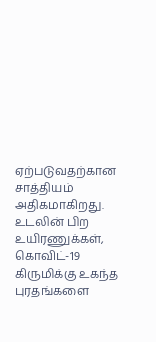ஏற்படுவதற்கான சாத்தியம் அதிகமாகிறது.
உடலின் பிற உயிரணுக்கள், கொவிட்-19 கிருமிக்கு உகந்த புரதங்களை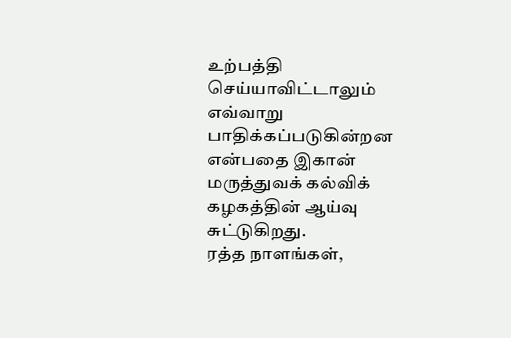உற்பத்தி செய்யாவிட்டாலும் எவ்வாறு பாதிக்கப்படுகின்றன என்பதை இகான் மருத்துவக் கல்விக் கழகத்தின் ஆய்வு சுட்டுகிறது.
ரத்த நாளங்கள்,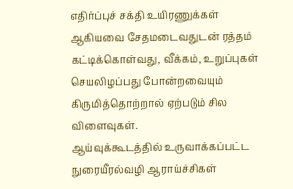எதிர்ப்புச் சக்தி உயிரணுக்கள் ஆகியவை சேதமடைவதுடன் ரத்தம் கட்டிக்கொள்வது, வீக்கம், உறுப்புகள் செயலிழப்பது போன்றவையும் கிருமித்தொற்றால் ஏற்படும் சில விளைவுகள்.
ஆய்வுக்கூடத்தில் உருவாக்கப்பட்ட நுரையீரல்வழி ஆராய்ச்சிகள்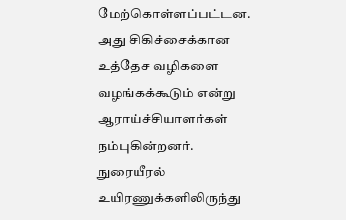மேற்கொள்ளப்பட்டன. அது சிகிச்சைக்கான உத்தேச வழிகளை வழங்கக்கூடும் என்று ஆராய்ச்சியாளர்கள் நம்புகின்றனர்.
நுரையீரல் உயிரணுக்களிலிருந்து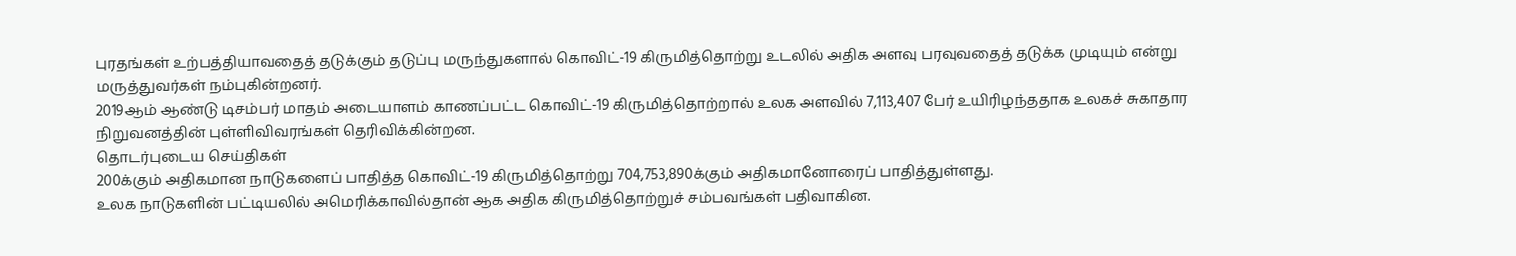புரதங்கள் உற்பத்தியாவதைத் தடுக்கும் தடுப்பு மருந்துகளால் கொவிட்-19 கிருமித்தொற்று உடலில் அதிக அளவு பரவுவதைத் தடுக்க முடியும் என்று மருத்துவர்கள் நம்புகின்றனர்.
2019ஆம் ஆண்டு டிசம்பர் மாதம் அடையாளம் காணப்பட்ட கொவிட்-19 கிருமித்தொற்றால் உலக அளவில் 7,113,407 பேர் உயிரிழந்ததாக உலகச் சுகாதார நிறுவனத்தின் புள்ளிவிவரங்கள் தெரிவிக்கின்றன.
தொடர்புடைய செய்திகள்
200க்கும் அதிகமான நாடுகளைப் பாதித்த கொவிட்-19 கிருமித்தொற்று 704,753,890க்கும் அதிகமானோரைப் பாதித்துள்ளது.
உலக நாடுகளின் பட்டியலில் அமெரிக்காவில்தான் ஆக அதிக கிருமித்தொற்றுச் சம்பவங்கள் பதிவாகின.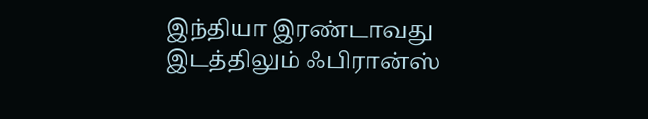இந்தியா இரண்டாவது இடத்திலும் ஃபிரான்ஸ்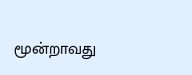மூன்றாவது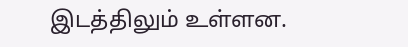இடத்திலும் உள்ளன.